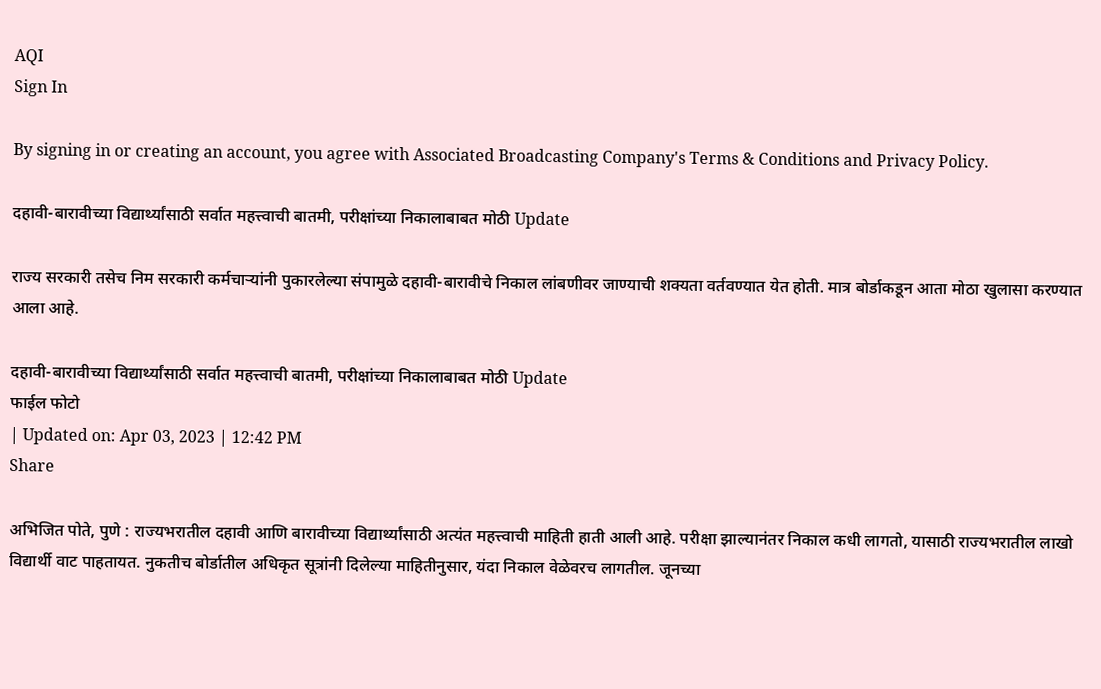AQI
Sign In

By signing in or creating an account, you agree with Associated Broadcasting Company's Terms & Conditions and Privacy Policy.

दहावी-बारावीच्या विद्यार्थ्यांसाठी सर्वात महत्त्वाची बातमी, परीक्षांच्या निकालाबाबत मोठी Update

राज्य सरकारी तसेच निम सरकारी कर्मचाऱ्यांनी पुकारलेल्या संपामुळे दहावी-बारावीचे निकाल लांबणीवर जाण्याची शक्यता वर्तवण्यात येत होती. मात्र बोर्डाकडून आता मोठा खुलासा करण्यात आला आहे.

दहावी-बारावीच्या विद्यार्थ्यांसाठी सर्वात महत्त्वाची बातमी, परीक्षांच्या निकालाबाबत मोठी Update
फाईल फोटो
| Updated on: Apr 03, 2023 | 12:42 PM
Share

अभिजित पोते, पुणे : राज्यभरातील दहावी आणि बारावीच्या विद्यार्थ्यांसाठी अत्यंत महत्त्वाची माहिती हाती आली आहे. परीक्षा झाल्यानंतर निकाल कधी लागतो, यासाठी राज्यभरातील लाखो विद्यार्थी वाट पाहतायत. नुकतीच बोर्डातील अधिकृत सूत्रांनी दिलेल्या माहितीनुसार, यंदा निकाल वेळेवरच लागतील. जूनच्या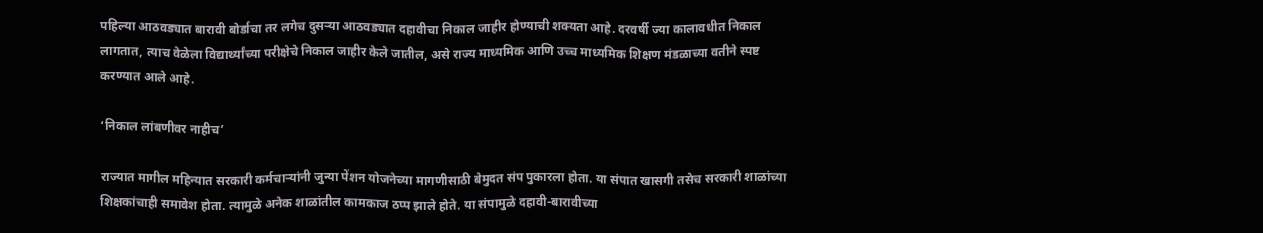पहिल्या आठवड्यात बारावी बोर्डाचा तर लगेच दुसऱ्या आठवड्यात दहावीचा निकाल जाहीर होण्याची शक्यता आहे. दरवर्षी ज्या कालावधीत निकाल लागतात, त्याच वेळेला विद्यार्थ्यांच्या परीक्षेचे निकाल जाहीर केले जातील, असे राज्य माध्यमिक आणि उच्च माध्यमिक शिक्षण मंडळाच्या वतीने स्पष्ट करण्यात आले आहे.

‘निकाल लांबणीवर नाहीच’

राज्यात मागील महिन्यात सरकारी कर्मचाऱ्यांनी जुन्या पेंशन योजनेच्या मागणीसाठी बेमुदत संप पुकारला होता. या संपात खासगी तसेच सरकारी शाळांच्या शिक्षकांचाही समावेश होता. त्यामुळे अनेक शाळांतील कामकाज ठप्प झाले होते. या संपामुळे दहावी-बारावीच्या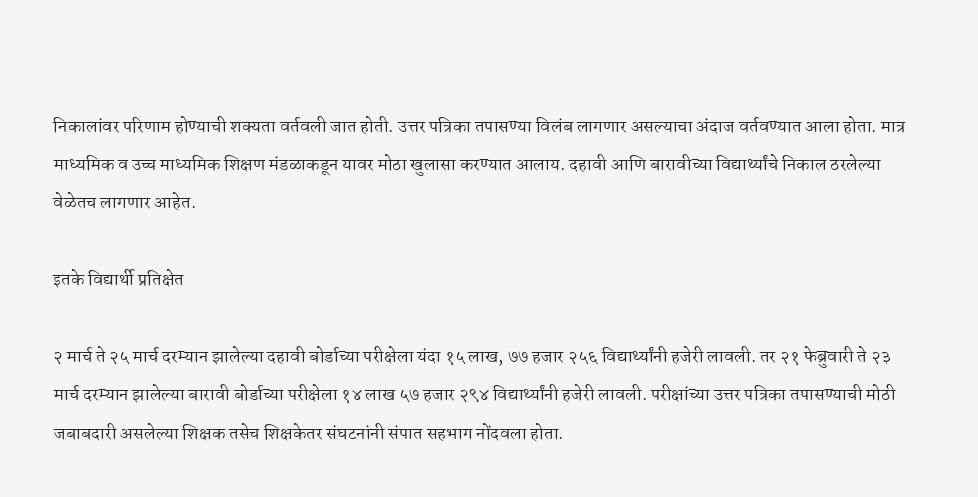निकालांवर परिणाम होण्याची शक्यता वर्तवली जात होती. उत्तर पत्रिका तपासण्या विलंब लागणार असल्याचा अंदाज वर्तवण्यात आला होता. मात्र माध्यमिक व उच्च माध्यमिक शिक्षण मंडळाकडून यावर मोठा खुलासा करण्यात आलाय. दहावी आणि बारावीच्या विद्यार्थ्यांचे निकाल ठरलेल्या वेळेतच लागणार आहेत.

इतके विद्यार्थी प्रतिक्षेत

२ मार्च ते २५ मार्च दरम्यान झालेल्या दहावी बोर्डाच्या परीक्षेला यंदा १५ लाख, ७७ हजार २५६ विद्यार्थ्यांनी हजेरी लावली. तर २१ फेब्रुवारी ते २३ मार्च दरम्यान झालेल्या बारावी बोर्डाच्या परीक्षेला १४ लाख ५७ हजार २९४ विद्यार्थ्यांनी हजेरी लावली. परीक्षांच्या उत्तर पत्रिका तपासण्याची मोठी जबाबदारी असलेल्या शिक्षक तसेच शिक्षकेतर संघटनांनी संपात सहभाग नोंदवला होता.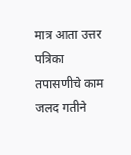मात्र आता उत्तर पत्रिका तपासणीचे काम जलद गतीने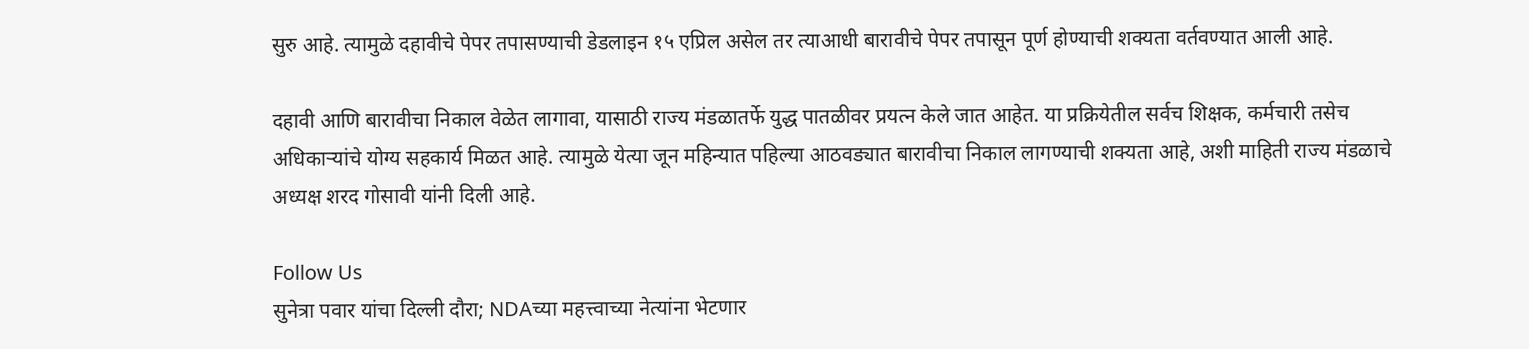सुरु आहे. त्यामुळे दहावीचे पेपर तपासण्याची डेडलाइन १५ एप्रिल असेल तर त्याआधी बारावीचे पेपर तपासून पूर्ण होण्याची शक्यता वर्तवण्यात आली आहे.

दहावी आणि बारावीचा निकाल वेळेत लागावा, यासाठी राज्य मंडळातर्फे युद्ध पातळीवर प्रयत्न केले जात आहेत. या प्रक्रियेतील सर्वच शिक्षक, कर्मचारी तसेच अधिकाऱ्यांचे योग्य सहकार्य मिळत आहे. त्यामुळे येत्या जून महिन्यात पहिल्या आठवड्यात बारावीचा निकाल लागण्याची शक्यता आहे, अशी माहिती राज्य मंडळाचे अध्यक्ष शरद गोसावी यांनी दिली आहे.

Follow Us
सुनेत्रा पवार यांचा दिल्ली दौरा; NDAच्या महत्त्वाच्या नेत्यांना भेटणार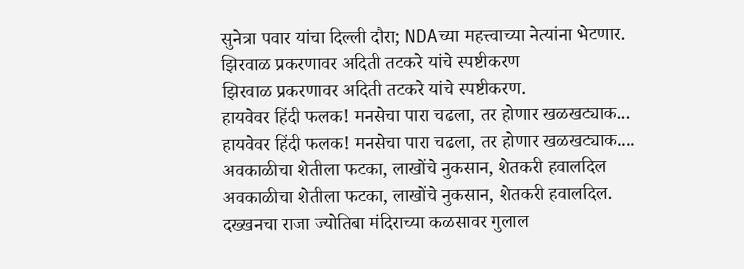सुनेत्रा पवार यांचा दिल्ली दौरा; NDAच्या महत्त्वाच्या नेत्यांना भेटणार.
झिरवाळ प्रकरणावर अदिती तटकरे यांचे स्पष्टीकरण
झिरवाळ प्रकरणावर अदिती तटकरे यांचे स्पष्टीकरण.
हायवेवर हिंदी फलक! मनसेचा पारा चढला, तर होणार खळखट्याक...
हायवेवर हिंदी फलक! मनसेचा पारा चढला, तर होणार खळखट्याक....
अवकाळीचा शेतीला फटका, लाखोंचे नुकसान, शेतकरी हवालदिल
अवकाळीचा शेतीला फटका, लाखोंचे नुकसान, शेतकरी हवालदिल.
दख्खनचा राजा ज्योतिबा मंदिराच्या कळसावर गुलाल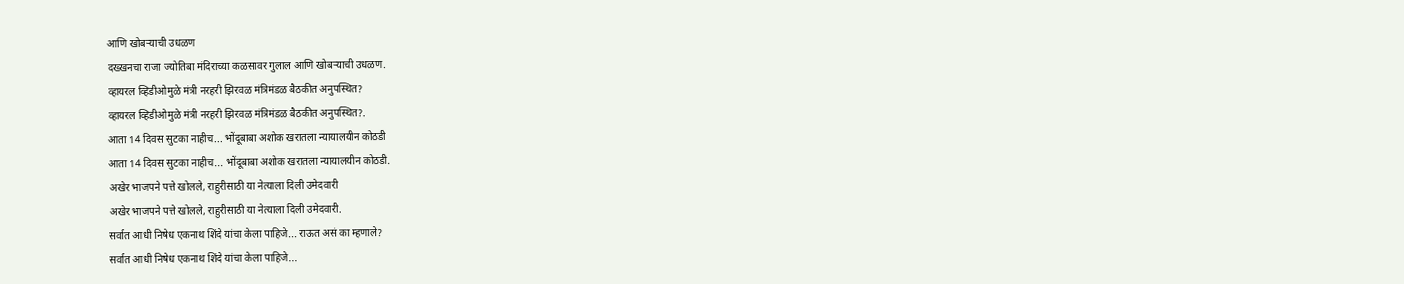आणि खोबऱ्याची उधळण
दख्खनचा राजा ज्योतिबा मंदिराच्या कळसावर गुलाल आणि खोबऱ्याची उधळण.
व्हायरल व्हिडीओमुळे मंत्री नरहरी झिरवळ मंत्रिमंडळ बैठकीत अनुपस्थित?
व्हायरल व्हिडीओमुळे मंत्री नरहरी झिरवळ मंत्रिमंडळ बैठकीत अनुपस्थित?.
आता 14 दिवस सुटका नाहीच... भोंदूबाबा अशोक खरातला न्यायालयीन कोठडी
आता 14 दिवस सुटका नाहीच... भोंदूबाबा अशोक खरातला न्यायालयीन कोठडी.
अखेर भाजपने पत्ते खोलले, राहुरीसाठी या नेत्याला दिली उमेदवारी
अखेर भाजपने पत्ते खोलले, राहुरीसाठी या नेत्याला दिली उमेदवारी.
सर्वात आधी निषेध एकनाथ शिंदे यांचा केला पाहिजे... राऊत असं का म्हणाले?
सर्वात आधी निषेध एकनाथ शिंदे यांचा केला पाहिजे...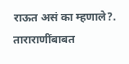राऊत असं का म्हणाले?.
ताराराणींबाबत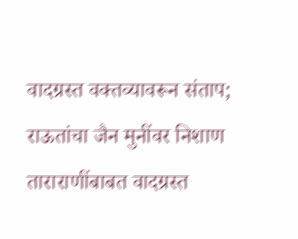वादग्रस्त वक्तव्यावरून संताप; राऊतांचा जैन मुनींवर निशाण
ताराराणींबाबत वादग्रस्त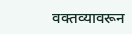वक्तव्यावरून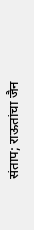संताप; राऊतांचा जैन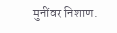मुनींवर निशाण.